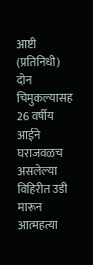आष्टी (प्रतिनिधी) दोन चिमुकल्यासह 26 वर्षीय आईने घराजवळच असलेल्या विहिरीत उडी मारून आत्महत्या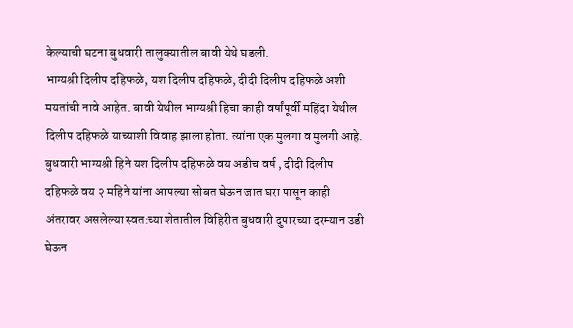केल्याची घटना बुधवारी तालुक्यातील बावी येथे घडली.
भाग्यश्री दिलीप दहिफळे, यश दिलीप दहिफळे, दीदी दिलीप दहिफळे अशी मयतांची नावे आहेत. बावी येथील भाग्यश्री हिचा काही वर्षांपूर्वी महिंदा येथील दिलीप दहिफळे याच्याशी विवाह झाला होता. त्यांना एक मुलगा व मुलगी आहे. बुधवारी भाग्यश्री हिने यश दिलीप दहिफळे वय अडीच वर्ष , दीदी दिलीप दहिफळे वय २ महिने यांना आपल्या सोबत घेऊन जात घरा पासून काही अंतरावर असलेल्या स्वत:च्या शेतातील विहिरीत बुधवारी दुपारच्या दरम्यान उडी घेऊन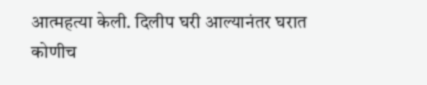आत्महत्या केली. दिलीप घरी आल्यानंतर घरात कोणीच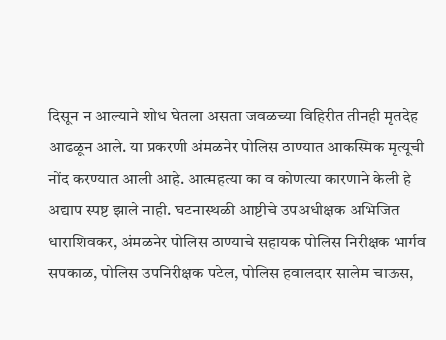दिसून न आल्याने शोध घेतला असता जवळच्या विहिरीत तीनही मृतदेह आढळून आले. या प्रकरणी अंमळनेर पोलिस ठाण्यात आकस्मिक मृत्यूची नोंद करण्यात आली आहे. आत्महत्या का व कोणत्या कारणाने केली हे अद्याप स्पष्ट झाले नाही. घटनास्थळी आष्टीचे उपअधीक्षक अभिजित धाराशिवकर, अंमळनेर पोलिस ठाण्याचे सहायक पोलिस निरीक्षक भार्गव सपकाळ, पोलिस उपनिरीक्षक पटेल, पोलिस हवालदार सालेम चाऊस,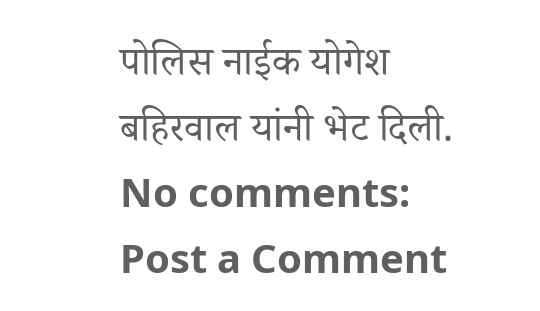पोलिस नाईक योगेश बहिरवाल यांनी भेट दिली.
No comments:
Post a Comment